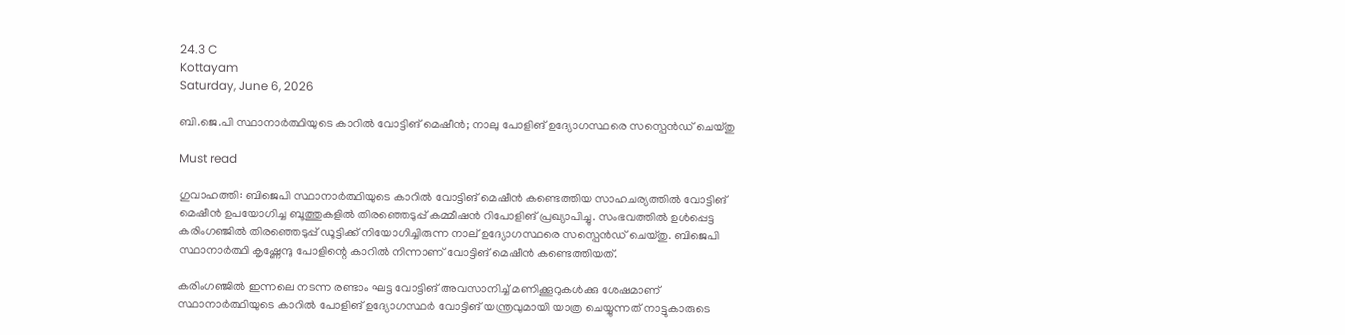24.3 C
Kottayam
Saturday, June 6, 2026

ബി.ജെ.പി സ്ഥാനാര്‍ത്ഥിയുടെ കാറില്‍ വോട്ടിങ് മെഷീന്‍; നാലു പോളിങ് ഉദ്യോഗസ്ഥരെ സസ്പെന്‍ഡ് ചെയ്തു

Must read

ഗുവാഹത്തി: ബിജെപി സ്ഥാനാര്‍ത്ഥിയുടെ കാറില്‍ വോട്ടിങ് മെഷീന്‍ കണ്ടെത്തിയ സാഹചര്യത്തില്‍ വോട്ടിങ് മെഷീന്‍ ഉപയോഗിച്ച ബൂത്തുകളില്‍ തിരഞ്ഞെടുപ്പ് കമ്മീഷന്‍ റിപോളിങ് പ്രഖ്യാപിച്ചു. സംഭവത്തില്‍ ഉള്‍പ്പെട്ട കരിംഗഞ്ജില്‍ തിരഞ്ഞെടുപ്പ് ഡൂട്ടിക്ക് നിയോഗിച്ചിരുന്ന നാല് ഉദ്യോഗസ്ഥരെ സസ്പെന്‍ഡ് ചെയ്തു. ബിജെപി സ്ഥാനാര്‍ത്ഥി കൃഷ്ണേന്ദു പോളിന്റെ കാറില്‍ നിന്നാണ് വോട്ടിങ് മെഷീന്‍ കണ്ടെത്തിയത്.

കരിംഗഞ്ജില്‍ ഇന്നലെ നടന്ന രണ്ടാം ഘട്ട വോട്ടിങ് അവസാനിച്ച് മണിക്കൂറുകള്‍ക്കു ശേഷമാണ് സ്ഥാനാര്‍ത്ഥിയുടെ കാറില്‍ പോളിങ് ഉദ്യോഗസ്ഥര്‍ വോട്ടിങ് യന്ത്രവുമായി യാത്ര ചെയ്യുന്നത് നാട്ടുകാരുടെ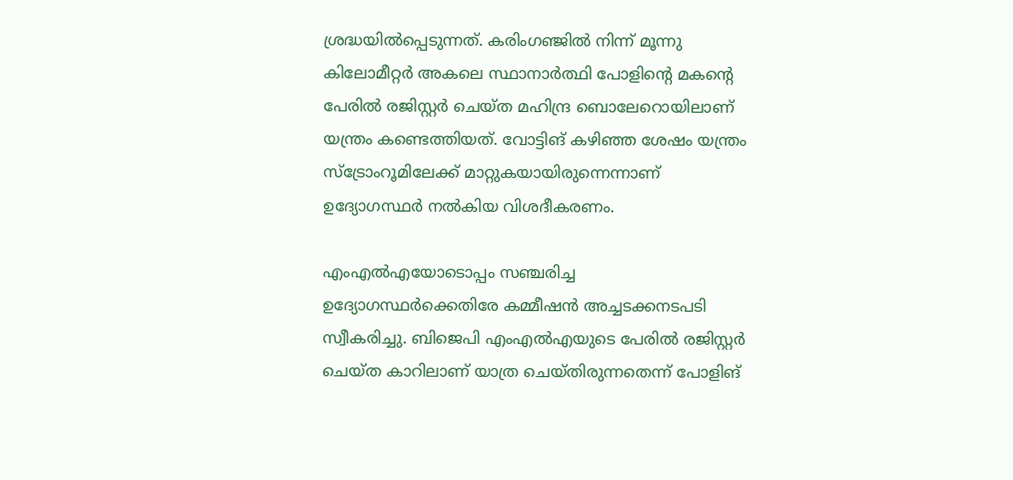ശ്രദ്ധയില്‍പ്പെടുന്നത്. കരിംഗഞ്ജില്‍ നിന്ന് മൂന്നു കിലോമീറ്റര്‍ അകലെ സ്ഥാനാര്‍ത്ഥി പോളിന്റെ മകന്റെ പേരില്‍ രജിസ്റ്റര്‍ ചെയ്ത മഹിന്ദ്ര ബൊലേറൊയിലാണ് യന്ത്രം കണ്ടെത്തിയത്. വോട്ടിങ് കഴിഞ്ഞ ശേഷം യന്ത്രം സ്ട്രോംറൂമിലേക്ക് മാറ്റുകയായിരുന്നെന്നാണ് ഉദ്യോഗസ്ഥര്‍ നല്‍കിയ വിശദീകരണം.

എംഎല്‍എയോടൊപ്പം സഞ്ചരിച്ച ഉദ്യോഗസ്ഥര്‍ക്കെതിരേ കമ്മീഷന്‍ അച്ചടക്കനടപടി സ്വീകരിച്ചു. ബിജെപി എംഎല്‍എയുടെ പേരില്‍ രജിസ്റ്റര്‍ ചെയ്ത കാറിലാണ് യാത്ര ചെയ്തിരുന്നതെന്ന് പോളിങ്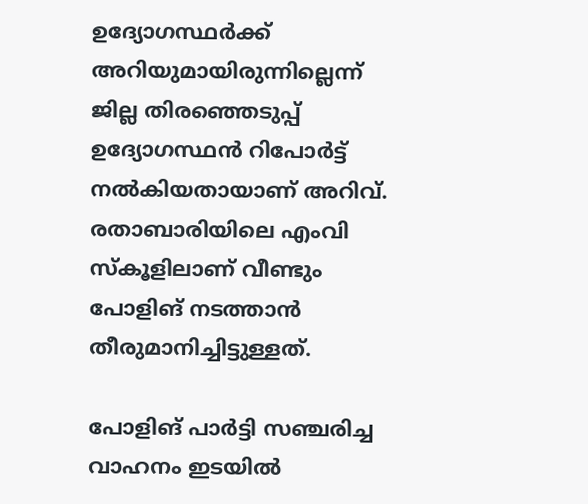ഉദ്യോഗസ്ഥര്‍ക്ക് അറിയുമായിരുന്നില്ലെന്ന് ജില്ല തിരഞ്ഞെടുപ്പ് ഉദ്യോഗസ്ഥന്‍ റിപോര്‍ട്ട് നല്‍കിയതായാണ് അറിവ്. രതാബാരിയിലെ എംവി സ്‌കൂളിലാണ് വീണ്ടും പോളിങ് നടത്താന്‍ തീരുമാനിച്ചിട്ടുള്ളത്.

പോളിങ് പാര്‍ട്ടി സഞ്ചരിച്ച വാഹനം ഇടയില്‍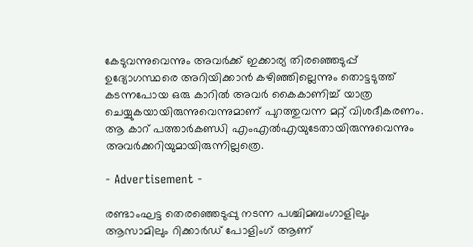കേടുവന്നുവെന്നും അവര്‍ക്ക് ഇക്കാര്യ തിരഞ്ഞെടുപ്പ് ഉദ്യോഗസ്ഥരെ അറിയിക്കാന്‍ കഴിഞ്ഞില്ലെന്നും തൊട്ടടുത്ത് കടന്നപോയ ഒരു കാറില്‍ അവര്‍ കൈകാണിച്ച് യാത്ര ചെയ്യുകയായിരുന്നുവെന്നുമാണ് പുറത്തുവന്ന മറ്റ് വിശദീകരണം. ആ കാറ് പത്താര്‍കണ്ഡി എംഎല്‍എയുടേതായിരുന്നുവെന്നും അവര്‍ക്കറിയുമായിരുന്നില്ലത്രെ.

- Advertisement -

രണ്ടാംഘട്ട തെരഞ്ഞെടുപ്പു നടന്ന പശ്ചിമബംഗാളിലും ആസാമിലും റിക്കാര്‍ഡ് പോളിംഗ് ആണ്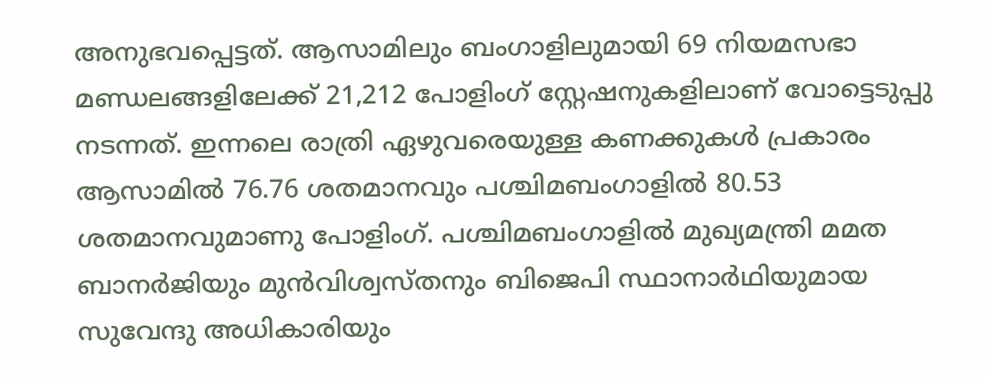അനുഭവപ്പെട്ടത്. ആസാമിലും ബംഗാളിലുമായി 69 നിയമസഭാ മണ്ഡലങ്ങളിലേക്ക് 21,212 പോളിംഗ് സ്റ്റേഷനുകളിലാണ് വോട്ടെടുപ്പു നടന്നത്. ഇന്നലെ രാത്രി ഏഴുവരെയുള്ള കണക്കുകള്‍ പ്രകാരം ആസാമില്‍ 76.76 ശതമാനവും പശ്ചിമബംഗാളില്‍ 80.53 ശതമാനവുമാണു പോളിംഗ്. പശ്ചിമബംഗാളില്‍ മുഖ്യമന്ത്രി മമത ബാനര്‍ജിയും മുന്‍വിശ്വസ്തനും ബിജെപി സ്ഥാനാര്‍ഥിയുമായ സുവേന്ദു അധികാരിയും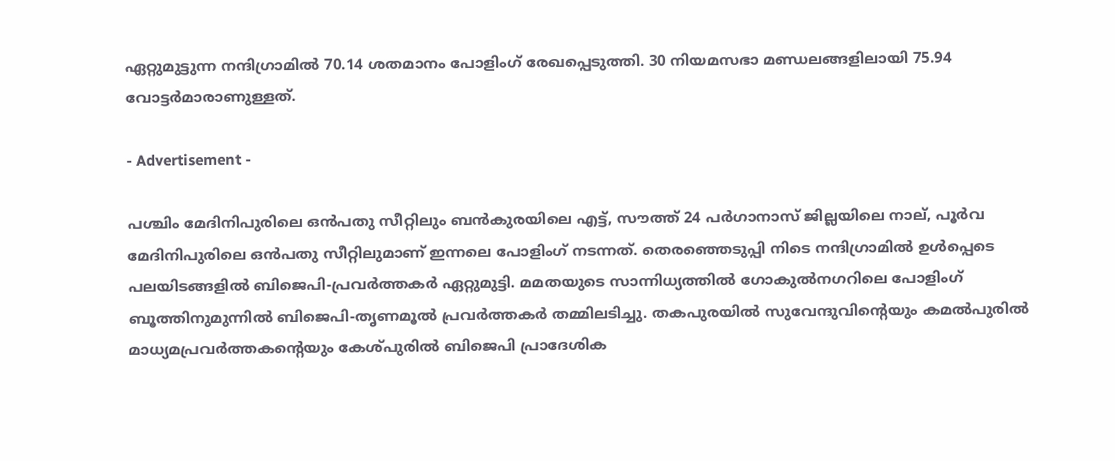ഏറ്റുമുട്ടുന്ന നന്ദിഗ്രാമില്‍ 70.14 ശതമാനം പോളിംഗ് രേഖപ്പെടുത്തി. 30 നിയമസഭാ മണ്ഡലങ്ങളിലായി 75.94 വോട്ടര്‍മാരാണുള്ളത്.

- Advertisement -

പശ്ചിം മേദിനിപുരിലെ ഒന്‍പതു സീറ്റിലും ബന്‍കുരയിലെ എട്ട്, സൗത്ത് 24 പര്‍ഗാനാസ് ജില്ലയിലെ നാല്, പൂര്‍വ മേദിനിപുരിലെ ഒന്‍പതു സീറ്റിലുമാണ് ഇന്നലെ പോളിംഗ് നടന്നത്. തെരഞ്ഞെടുപ്പി നിടെ നന്ദിഗ്രാമില്‍ ഉള്‍പ്പെടെ പലയിടങ്ങളില്‍ ബിജെപി-പ്രവര്‍ത്തകര്‍ ഏറ്റുമുട്ടി. മമതയുടെ സാന്നിധ്യത്തില്‍ ഗോകുല്‍നഗറിലെ പോളിംഗ് ബൂത്തിനുമുന്നില്‍ ബിജെപി-തൃണമൂല്‍ പ്രവര്‍ത്തകര്‍ തമ്മിലടിച്ചു. തകപുരയില്‍ സുവേന്ദുവിന്റെയും കമല്‍പുരില്‍ മാധ്യമപ്രവര്‍ത്തകന്റെയും കേശ്പുരില്‍ ബിജെപി പ്രാദേശിക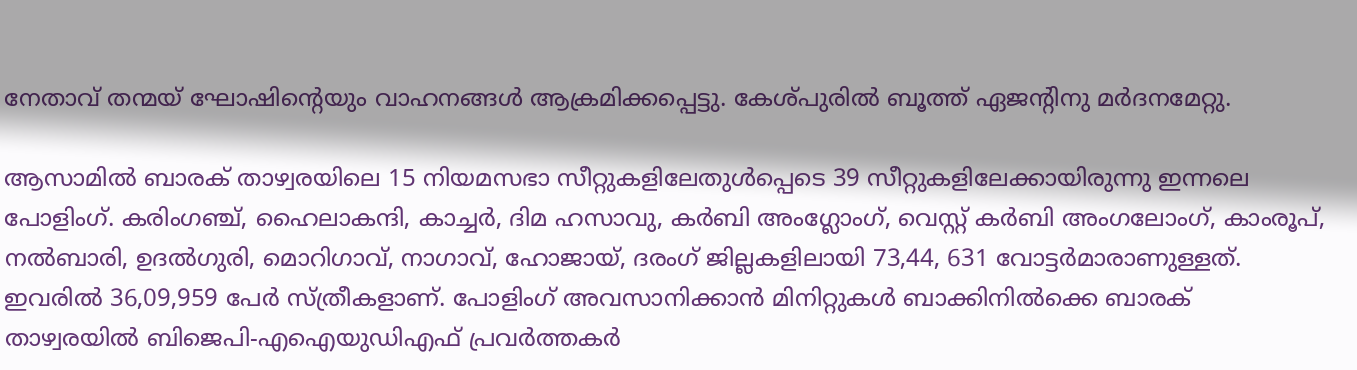നേതാവ് തന്മയ് ഘോഷിന്റെയും വാഹനങ്ങള്‍ ആക്രമിക്കപ്പെട്ടു. കേശ്പുരില്‍ ബൂത്ത് ഏജന്റിനു മര്‍ദനമേറ്റു.

ആസാമില്‍ ബാരക് താഴ്വരയിലെ 15 നിയമസഭാ സീറ്റുകളിലേതുള്‍പ്പെടെ 39 സീറ്റുകളിലേക്കായിരുന്നു ഇന്നലെ പോളിംഗ്. കരിംഗഞ്ച്, ഹൈലാകന്ദി, കാച്ചര്‍, ദിമ ഹസാവു, കര്‍ബി അംഗ്ലോംഗ്, വെസ്റ്റ് കര്‍ബി അംഗലോംഗ്, കാംരൂപ്, നല്‍ബാരി, ഉദല്‍ഗുരി, മൊറിഗാവ്, നാഗാവ്, ഹോജായ്, ദരംഗ് ജില്ലകളിലായി 73,44, 631 വോട്ടര്‍മാരാണുള്ളത്. ഇവരില്‍ 36,09,959 പേര്‍ സ്ത്രീകളാണ്. പോളിംഗ് അവസാനിക്കാന്‍ മിനിറ്റുകള്‍ ബാക്കിനില്‍ക്കെ ബാരക് താഴ്വരയില്‍ ബിജെപി-എഐയുഡിഎഫ് പ്രവര്‍ത്തകര്‍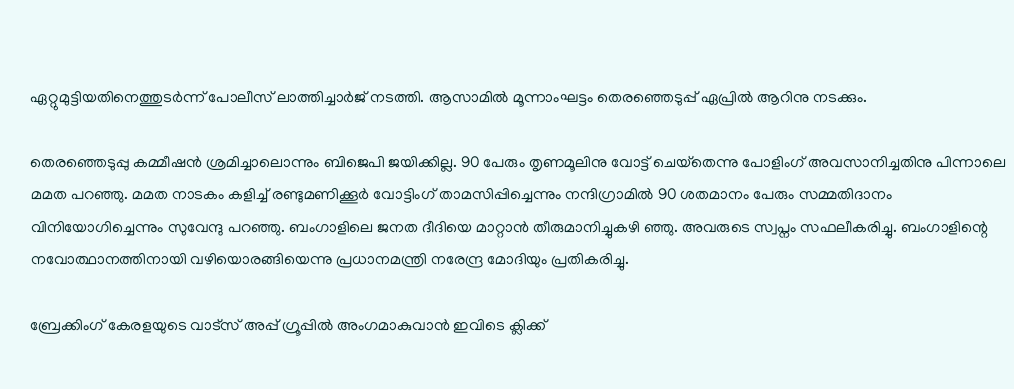ഏറ്റുമുട്ടിയതിനെത്തുടര്‍ന്ന് പോലീസ് ലാത്തിച്ചാര്‍ജ് നടത്തി. ആസാമില്‍ മൂന്നാംഘട്ടം തെരഞ്ഞെടുപ്പ് ഏപ്രില്‍ ആറിനു നടക്കും.

തെരഞ്ഞെടുപ്പു കമ്മീഷന്‍ ശ്രമിച്ചാലൊന്നും ബിജെപി ജയിക്കില്ല. 90 പേരും തൃണമൂലിനു വോട്ട് ചെയ്‌തെന്നു പോളിംഗ് അവസാനിച്ചതിനു പിന്നാലെ മമത പറഞ്ഞു. മമത നാടകം കളിച്ച് രണ്ടുമണിക്കൂര്‍ വോട്ടിംഗ് താമസിപ്പിച്ചെന്നും നന്ദിഗ്രാമില്‍ 90 ശതമാനം പേരും സമ്മതിദാനം വിനിയോഗിച്ചെന്നും സുവേന്ദു പറഞ്ഞു. ബംഗാളിലെ ജനത ദീദിയെ മാറ്റാന്‍ തീരുമാനിച്ചുകഴി ഞ്ഞു. അവരുടെ സ്വപ്നം സഫലീകരിച്ചു. ബംഗാളിന്റെ നവോത്ഥാനത്തിനായി വഴിയൊരങ്ങിയെന്നു പ്രധാനമന്ത്രി നരേന്ദ്ര മോദിയും പ്രതികരിച്ചു.

ബ്രേക്കിംഗ് കേരളയുടെ വാട്സ് അപ്പ് ഗ്രൂപ്പിൽ അംഗമാകുവാൻ ഇവിടെ ക്ലിക്ക്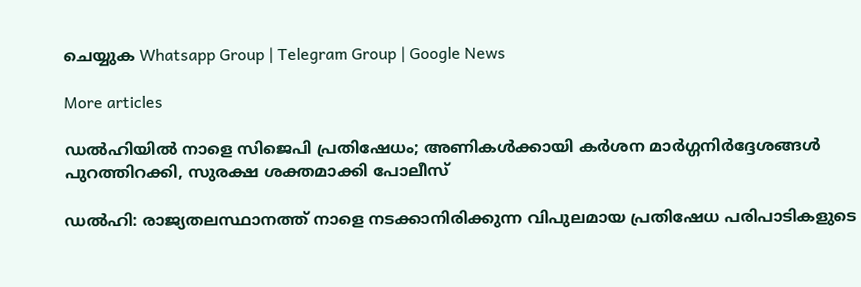ചെയ്യുക Whatsapp Group | Telegram Group | Google News

More articles

ഡൽഹിയിൽ നാളെ സിജെപി പ്രതിഷേധം; അണികൾക്കായി കർശന മാർഗ്ഗനിർദ്ദേശങ്ങൾ പുറത്തിറക്കി, സുരക്ഷ ശക്തമാക്കി പോലീസ്

ഡൽഹി: രാജ്യതലസ്ഥാനത്ത് നാളെ നടക്കാനിരിക്കുന്ന വിപുലമായ പ്രതിഷേധ പരിപാടികളുടെ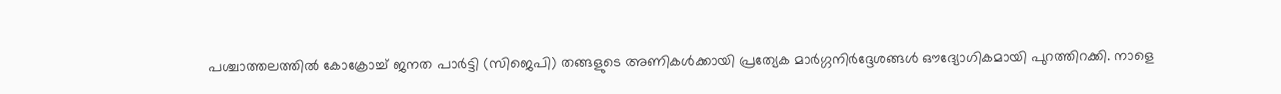പശ്ചാത്തലത്തിൽ കോക്രോച്ച് ജനത പാർട്ടി (സിജെപി) തങ്ങളുടെ അണികൾക്കായി പ്രത്യേക മാർഗ്ഗനിർദ്ദേശങ്ങൾ ഔദ്യോഗികമായി പുറത്തിറക്കി. നാളെ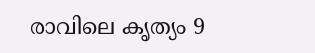രാവിലെ കൃത്യം 9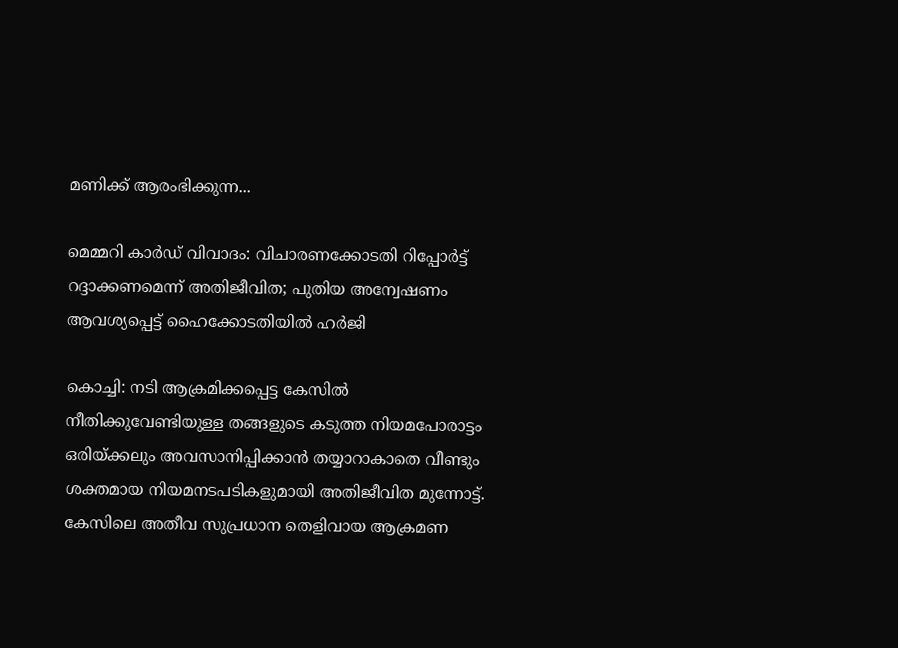മണിക്ക് ആരംഭിക്കുന്ന...

മെമ്മറി കാർഡ് വിവാദം: വിചാരണക്കോടതി റിപ്പോർട്ട് റദ്ദാക്കണമെന്ന് അതിജീവിത; പുതിയ അന്വേഷണം ആവശ്യപ്പെട്ട് ഹൈക്കോടതിയിൽ ഹർജി

കൊച്ചി: നടി ആക്രമിക്കപ്പെട്ട കേസിൽ നീതിക്കുവേണ്ടിയുള്ള തങ്ങളുടെ കടുത്ത നിയമപോരാട്ടം ഒരിയ്ക്കലും അവസാനിപ്പിക്കാൻ തയ്യാറാകാതെ വീണ്ടും ശക്തമായ നിയമനടപടികളുമായി അതിജീവിത മുന്നോട്ട്. കേസിലെ അതീവ സുപ്രധാന തെളിവായ ആക്രമണ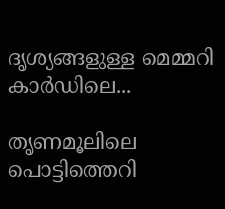ദൃശ്യങ്ങളുള്ള മെമ്മറി കാർഡിലെ...

തൃണമൂലിലെ പൊട്ടിത്തെറി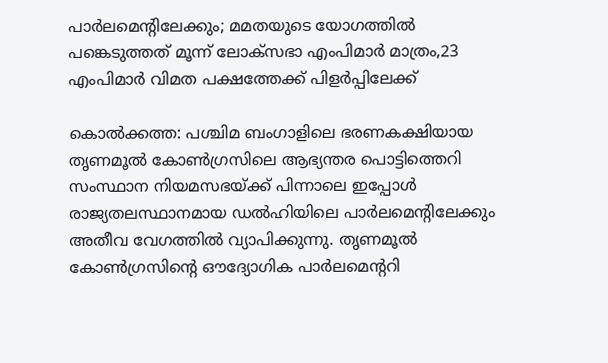പാർലമെന്റിലേക്കും; മമതയുടെ യോഗത്തിൽ പങ്കെടുത്തത് മൂന്ന് ലോക്‌സഭാ എംപിമാർ മാത്രം,23 എംപിമാർ വിമത പക്ഷത്തേക്ക് പിളർപ്പിലേക്ക്

കൊൽക്കത്ത: പശ്ചിമ ബംഗാളിലെ ഭരണകക്ഷിയായ തൃണമൂൽ കോൺഗ്രസിലെ ആഭ്യന്തര പൊട്ടിത്തെറി സംസ്ഥാന നിയമസഭയ്ക്ക് പിന്നാലെ ഇപ്പോൾ രാജ്യതലസ്ഥാനമായ ഡൽഹിയിലെ പാർലമെന്റിലേക്കും അതീവ വേഗത്തിൽ വ്യാപിക്കുന്നു. തൃണമൂൽ കോൺഗ്രസിന്റെ ഔദ്യോഗിക പാർലമെന്ററി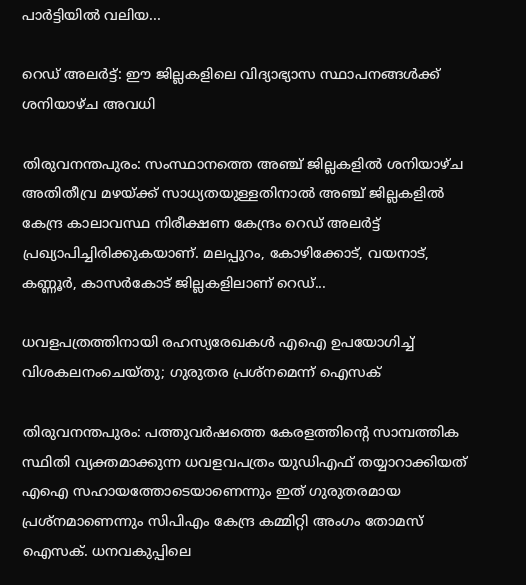പാർട്ടിയിൽ വലിയ...

റെഡ് അലർട്ട്: ഈ ജില്ലകളിലെ വിദ്യാഭ്യാസ സ്ഥാപനങ്ങൾക്ക് ശനിയാഴ്ച അവധി

തിരുവനന്തപുരം: സംസ്ഥാനത്തെ അഞ്ച് ജില്ലകളിൽ ശനിയാഴ്ച അതിതീവ്ര മഴയ്ക്ക് സാധ്യതയുള്ളതിനാൽ അഞ്ച് ജില്ലകളിൽ കേന്ദ്ര കാലാവസ്ഥ നിരീക്ഷണ കേന്ദ്രം റെഡ് അലർട്ട് പ്രഖ്യാപിച്ചിരിക്കുകയാണ്. മലപ്പുറം, കോഴിക്കോട്, വയനാട്, കണ്ണൂർ, കാസർകോട് ജില്ലകളിലാണ് റെഡ്...

ധവളപത്രത്തിനായി രഹസ്യരേഖകൾ എഐ ഉപയോഗിച്ച് വിശകലനംചെയ്തു; ഗുരുതര പ്രശ്‌നമെന്ന് ഐസക്

തിരുവനന്തപുരം: പത്തുവർഷത്തെ കേരളത്തിന്റെ സാമ്പത്തിക സ്ഥിതി വ്യക്തമാക്കുന്ന ധവളവപത്രം യുഡിഎഫ് തയ്യാറാക്കിയത് എഐ സഹായത്തോടെയാണെന്നും ഇത് ഗുരുതരമായ പ്രശ്‌നമാണെന്നും സിപിഎം കേന്ദ്ര കമ്മിറ്റി അംഗം തോമസ് ഐസക്. ധനവകുപ്പിലെ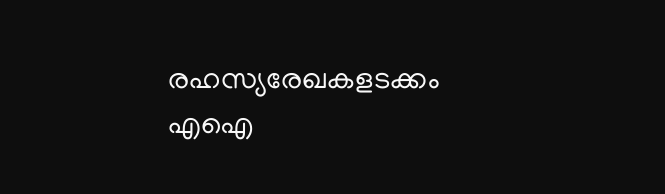രഹസ്യരേഖകളടക്കം എഐ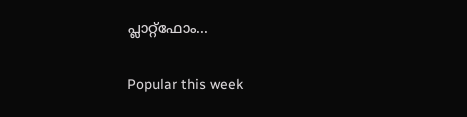പ്ലാറ്റ്‌ഫോം...

Popular this week